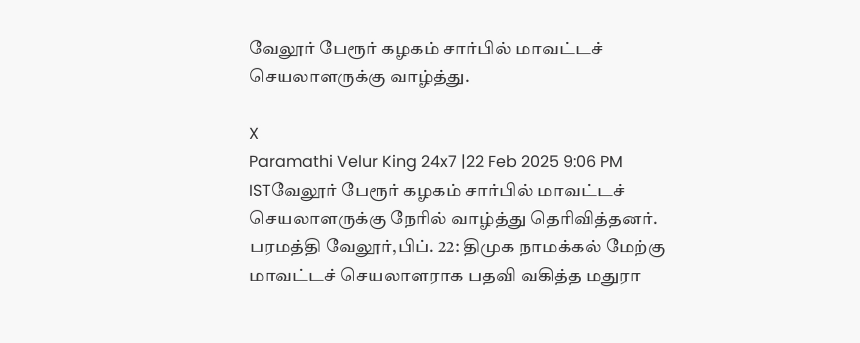வேலூர் பேரூர் கழகம் சார்பில் மாவட்டச் செயலாளருக்கு வாழ்த்து.

X
Paramathi Velur King 24x7 |22 Feb 2025 9:06 PM ISTவேலூர் பேரூர் கழகம் சார்பில் மாவட்டச் செயலாளருக்கு நேரில் வாழ்த்து தெரிவித்தனர்.
பரமத்தி வேலூர்,பிப். 22: திமுக நாமக்கல் மேற்கு மாவட்டச் செயலாளராக பதவி வகித்த மதுரா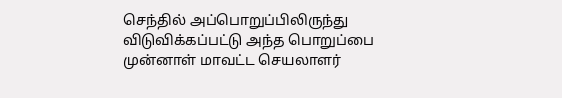செந்தில் அப்பொறுப்பிலிருந்து விடுவிக்கப்பட்டு அந்த பொறுப்பை முன்னாள் மாவட்ட செயலாளர்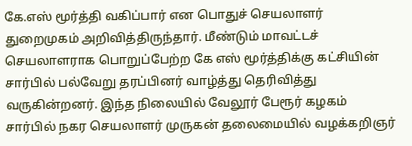கே.எஸ் மூர்த்தி வகிப்பார் என பொதுச் செயலாளர் துறைமுகம் அறிவித்திருந்தார். மீண்டும் மாவட்டச் செயலாளராக பொறுப்பேற்ற கே எஸ் மூர்த்திக்கு கட்சியின் சார்பில் பல்வேறு தரப்பினர் வாழ்த்து தெரிவித்து வருகின்றனர். இந்த நிலையில் வேலூர் பேரூர் கழகம் சார்பில் நகர செயலாளர் முருகன் தலைமையில் வழக்கறிஞர்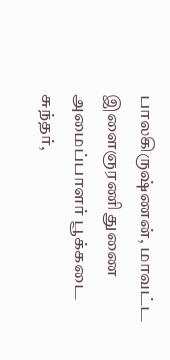பாலகிருஷ்ணன், மாவட்ட இளைஞரணி துணை அமைப்பாளர் பூக்கடை சுந்தர்,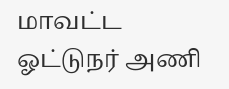மாவட்ட ஓட்டுநர் அணி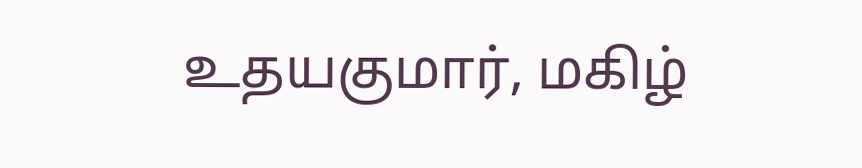உதயகுமார், மகிழ்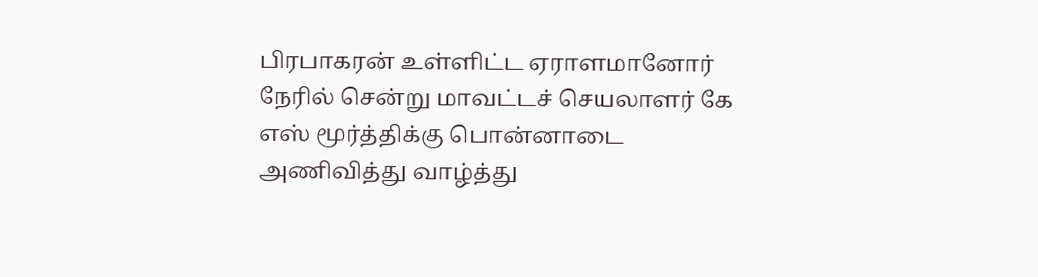பிரபாகரன் உள்ளிட்ட ஏராளமானோர் நேரில் சென்று மாவட்டச் செயலாளர் கே எஸ் மூர்த்திக்கு பொன்னாடை அணிவித்து வாழ்த்து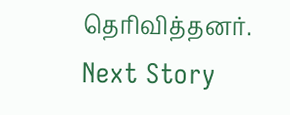தெரிவித்தனர்.
Next Story